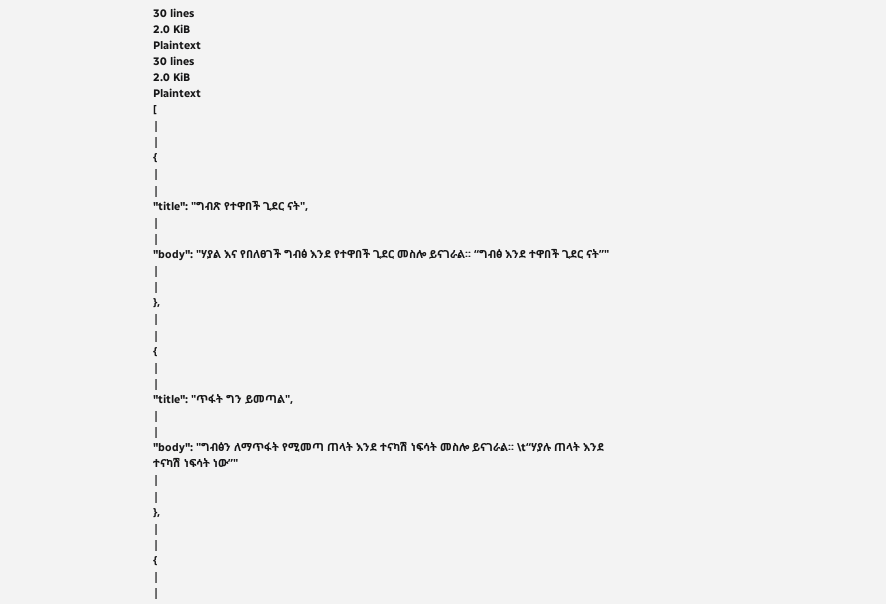30 lines
2.0 KiB
Plaintext
30 lines
2.0 KiB
Plaintext
[
|
|
{
|
|
"title": "ግብጽ የተዋበች ጊደር ናት",
|
|
"body": "ሃያል እና የበለፀገች ግብፅ እንደ የተዋበች ጊደር መስሎ ይናገራል፡፡ “ግብፅ እንደ ተዋበች ጊደር ናት”"
|
|
},
|
|
{
|
|
"title": "ጥፋት ግን ይመጣል",
|
|
"body": "ግብፅን ለማጥፋት የሚመጣ ጠላት እንደ ተናካሽ ነፍሳት መስሎ ይናገራል፡፡ \t“ሃያሉ ጠላት እንደ ተናካሽ ነፍሳት ነው”"
|
|
},
|
|
{
|
|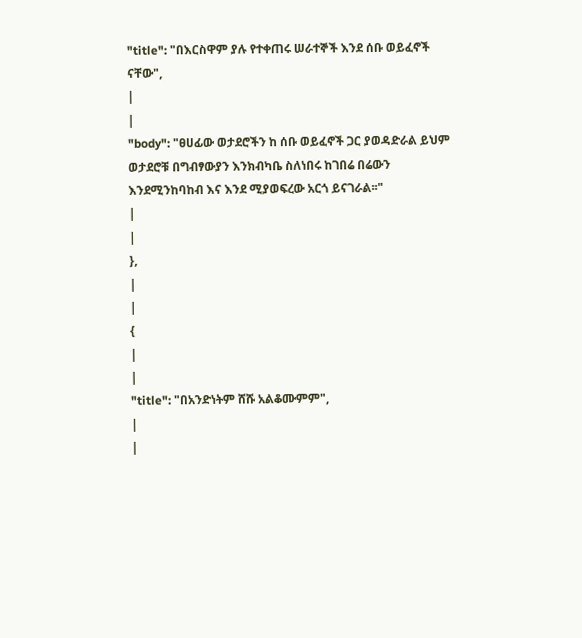"title": "በእርስዋም ያሉ የተቀጠሩ ሠራተኞች እንደ ሰቡ ወይፈኖች ናቸው",
|
|
"body": "ፀሀፊው ወታደሮችን ከ ሰቡ ወይፈኖች ጋር ያወዳድራል ይህም ወታደሮቹ በግብፃውያን እንክብካቤ ስለነበሩ ከገበሬ በሬውን እንደሚንከባከብ እና እንደ ሚያወፍረው አርጎ ይናገራል፡፡"
|
|
},
|
|
{
|
|
"title": "በአንድነትም ሸሹ አልቆሙምም",
|
|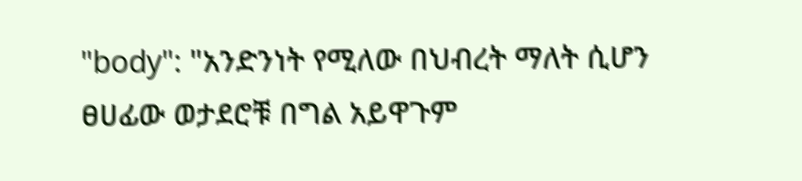"body": "አንድንነት የሚለው በህብረት ማለት ሲሆን ፀሀፊው ወታደሮቹ በግል አይዋጉም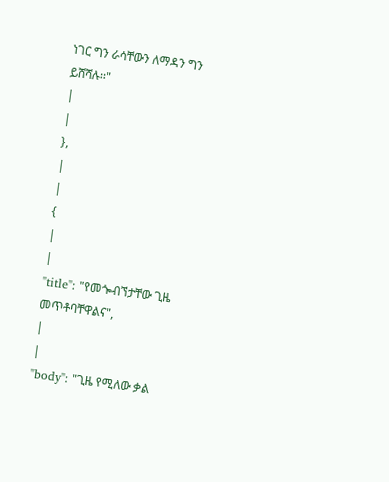ነገር ግን ራሳቸውን ለማዳን ግን ይሸሻሉ፡፡"
|
|
},
|
|
{
|
|
"title": "የመጐብኘታቸው ጊዜ መጥቶባቸዋልና",
|
|
"body": "ጊዜ የሚለው ቃል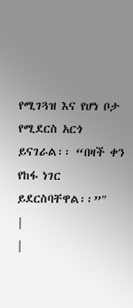የሚገጓዝ እና የሆነ ቦታ የሚደርስ አርጎ ይናገራል፡፡ “በዛች ቀን የከፋ ነገር ይደርስባቸዋል፡፡”"
|
|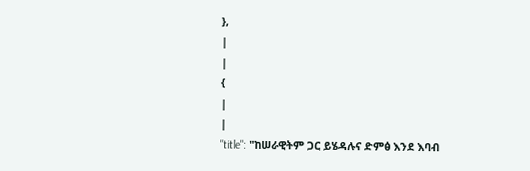},
|
|
{
|
|
"title": "ከሠራዊትም ጋር ይሄዳሉና ድምፅ እንደ እባብ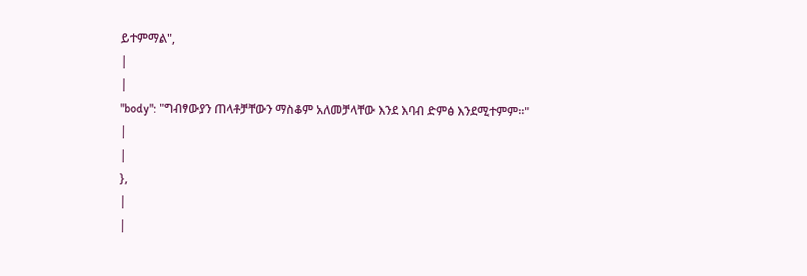ይተምማል",
|
|
"body": "ግብፃውያን ጠላቶቻቸውን ማስቆም አለመቻላቸው እንደ እባብ ድምፅ እንደሚተምም፡፡"
|
|
},
|
|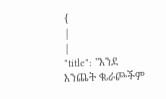{
|
|
"title": "እንደ እንጨት ቈራጮችም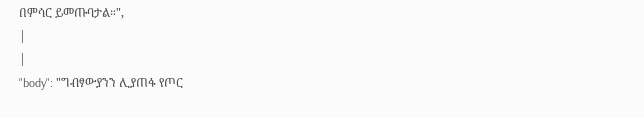በምሳር ይመጡባታል።",
|
|
"body": "ግብፃውያንን ሊያጠፋ የጦር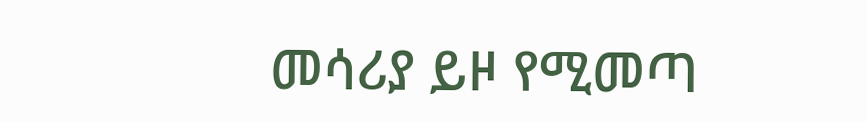መሳሪያ ይዞ የሚመጣ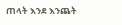ጠላት እንደ እንጨት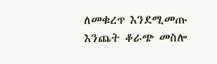ለመቁረጥ እንደሚመጡ እንጨት ቆራጭ መስሎ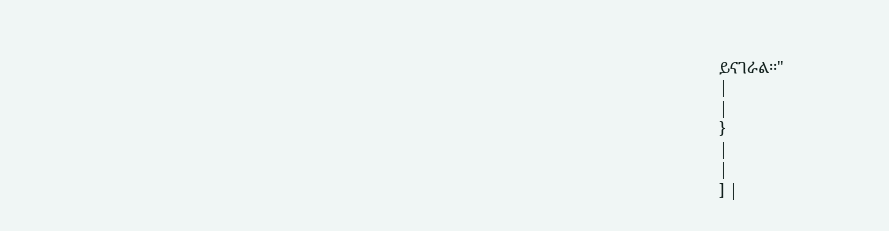ይናገራል፡፡"
|
|
}
|
|
] |